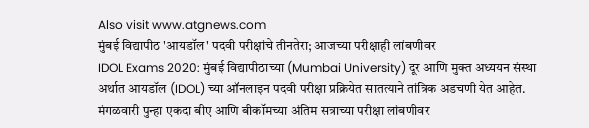Also visit www.atgnews.com
मुंबई विद्यापीठ 'आयडॉल' पदवी परीक्षांचे तीनतेरा; आजच्या परीक्षाही लांबणीवर
IDOL Exams 2020: मुंबई विद्यापीठाच्या (Mumbai University) दूर आणि मुक्त अध्ययन संस्था अर्थात आयडॉल (IDOL) च्या ऑनलाइन पदवी परीक्षा प्रक्रियेत सातत्याने तांत्रिक अडचणी येत आहेत. मंगळवारी पुन्हा एकदा बीए आणि बीकॉमच्या अंतिम सत्राच्या परीक्षा लांबणीवर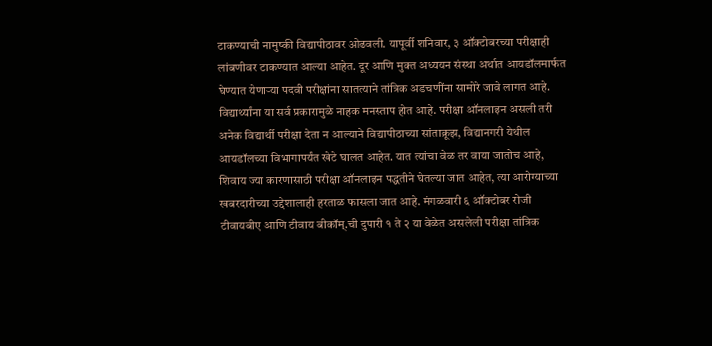टाकण्याची नामुष्की विद्यापीठावर ओढवली. यापूर्वी शनिवार, ३ ऑक्टोबरच्या परीक्षाही लांबणीवर टाकण्यात आल्या आहेत. दूर आणि मुक्त अध्ययन संस्था अर्थात आयडॉलमार्फत घेण्यात येणाऱ्या पदवी परीक्षांना सातत्याने तांत्रिक अडचणींना सामोरे जावे लागत आहे. विद्यार्थ्यांना या सर्व प्रकारामुळे नाहक मनस्ताप होत आहे. परीक्षा ऑनलाइन असली तरी अनेक विद्यार्थी परीक्षा देता न आल्याने विद्यापीठाच्या सांताक्रूझ, विद्यानगरी येथील आयडॉलच्या विभागापर्यंत खेटे घालत आहेत. यात त्यांचा वेळ तर वाया जातोच आहे, शिवाय ज्या कारणासाठी परीक्षा ऑनलाइन पद्धतीने घेतल्या जात आहेत, त्या आरोग्याच्या खबरदारीच्या उद्देशालाही हरताळ फासला जात आहे. मंगळवारी ६ ऑक्टोबर रोजी टीवायबीए आणि टीवाय बीकॉम्.ची दुपारी १ ते २ या वेळेत असलेली परीक्षा तांत्रिक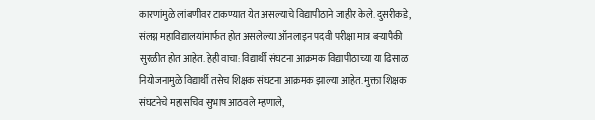कारणांमुळे लांबणीवर टाकण्यात येत असल्याचे विद्यापीठाने जाहीर केले. दुसरीकडे, संलग्न महाविद्यालयांमार्फत होत असलेल्या ऑनलाइन पदवी परीक्षा मात्र बऱ्यापैकी सुरळीत होत आहेत. हेही वाचा: विद्यार्थी संघटना आक्रमक विद्यापीठाच्या या ढिसाळ नियोजनामुळे विद्यार्थी तसेच शिक्षक संघटना आक्रमक झाल्या आहेत. मुक्ता शिक्षक संघटनेचे महासचिव सुभाष आठवले म्हणाले,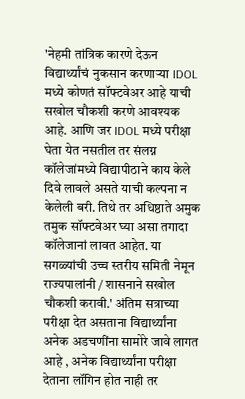'नेहमी तांत्रिक कारणे देऊन विद्यार्थ्यांचं नुकसान करणाऱ्या IDOL मध्ये कोणतं सॉफ्टवेअर आहे याची सखोल चौकशी करणे आवश्यक आहे. आणि जर IDOL मध्ये परीक्षा घेता येत नसतील तर संलग्न कॉलेजांमध्ये विद्यापीठाने काय केले दिवे लावले असते याची कल्पना न केलेली बरी. तिथे तर अधिष्ठाते अमुक तमुक सॉफ्टवेअर घ्या असा तगादा कॉलेजानां लावत आहेत. या सगळ्यांची उच्च स्तरीय समिती नेमून राज्यपालांनी / शासनाने सखोल चौकशी करावी.' अंतिम सत्राच्या परीक्षा देत असताना विद्यार्थ्यांना अनेक अडचणींना सामोरे जावे लागत आहे , अनेक विद्यार्थ्यांना परीक्षा देताना लॉगिन होत नाही तर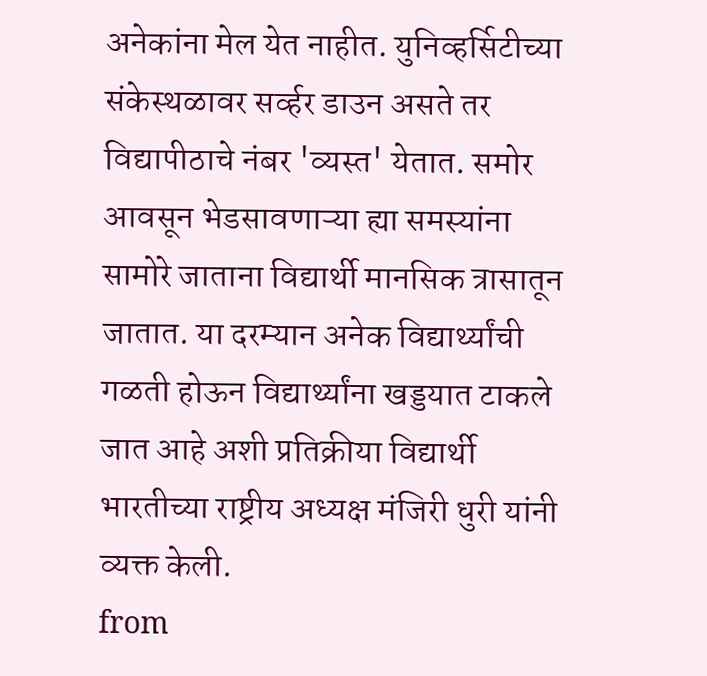अनेकांना मेल येत नाहीत. युनिव्हर्सिटीच्या संकेस्थळावर सर्व्हर डाउन असते तर विद्यापीठाचे नंबर 'व्यस्त' येतात. समोर आवसून भेडसावणाऱ्या ह्या समस्यांना सामोरे जाताना विद्यार्थी मानसिक त्रासातून जातात. या दरम्यान अनेक विद्यार्थ्यांची गळती होऊन विद्यार्थ्यांना खड्डयात टाकले जात आहे अशी प्रतिक्रीया विद्यार्थी भारतीच्या राष्ट्रीय अध्यक्ष मंजिरी धुरी यांनी व्यक्त केली.
from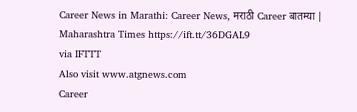Career News in Marathi: Career News, मराठी Career बातम्या | Maharashtra Times https://ift.tt/36DGAL9
via IFTTT
Also visit www.atgnews.com
Career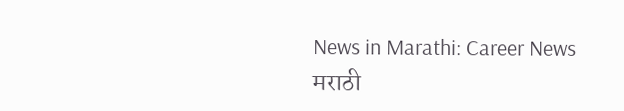News in Marathi: Career News
मराठी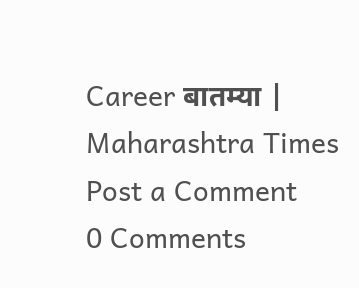Career बातम्या | Maharashtra Times
Post a Comment
0 Comments